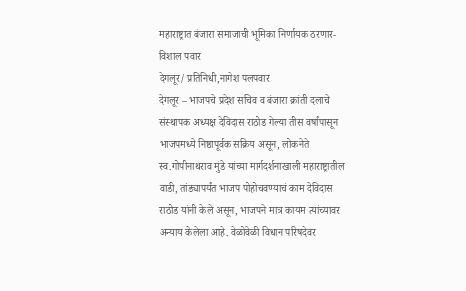महाराष्ट्रात बंजारा समाजाची भूमिका निर्णायक ठरणार- विशाल पवार
देगलूर/ प्रतिनिधी,नागेश पलपवार
देगलूर – भाजपचे प्रदेश सचिव व बंजारा क्रांती दलाचे संस्थापक अध्यक्ष देविदास राठोड गेल्या तीस वर्षांपासून भाजपमध्ये निष्ठापूर्वक सक्रिय असून, लोकनेते स्व.गोपीनाथराव मुंडे यांच्या मार्गदर्शनाखाली महाराष्ट्रातील वाडी, तांड्यापर्यंत भाजप पोहोचवण्याचं काम देविदास राठोड यांनी केले असून, भाजपने मात्र कायम त्यांच्यावर अन्याय केलेला आहे. वेळोवेळी विधान परिषदेवर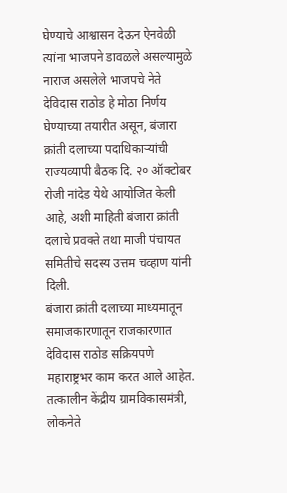घेण्याचे आश्वासन देऊन ऐनवेळी त्यांना भाजपने डावळले असल्यामुळे नाराज असलेले भाजपचे नेते देविदास राठोड हे मोठा निर्णय घेण्याच्या तयारीत असून, बंजारा क्रांती दलाच्या पदाधिकाऱ्यांची राज्यव्यापी बैठक दि. २० ऑक्टोबर रोजी नांदेड येथे आयोजित केली आहे, अशी माहिती बंजारा क्रांती दलाचे प्रवक्ते तथा माजी पंचायत समितीचे सदस्य उत्तम चव्हाण यांनी दिली.
बंजारा क्रांती दलाच्या माध्यमातून समाजकारणातून राजकारणात देविदास राठोड सक्रियपणे महाराष्ट्रभर काम करत आले आहेत. तत्कालीन केंद्रीय ग्रामविकासमंत्री, लोकनेते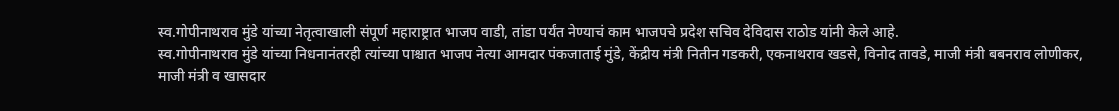स्व.गोपीनाथराव मुंडे यांच्या नेतृत्वाखाली संपूर्ण महाराष्ट्रात भाजप वाडी, तांडा पर्यंत नेण्याचं काम भाजपचे प्रदेश सचिव देविदास राठोड यांनी केले आहे.
स्व.गोपीनाथराव मुंडे यांच्या निधनानंतरही त्यांच्या पाश्चात भाजप नेत्या आमदार पंकजाताई मुंडे, केंद्रीय मंत्री नितीन गडकरी, एकनाथराव खडसे, विनोद तावडे, माजी मंत्री बबनराव लोणीकर, माजी मंत्री व खासदार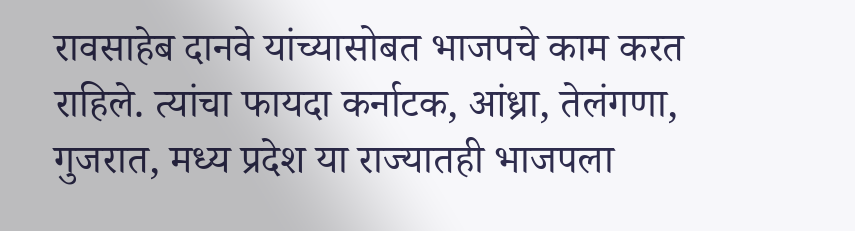रावसाहेब दानवे यांच्यासोबत भाजपचे काम करत राहिले. त्यांचा फायदा कर्नाटक, आंध्रा, तेलंगणा, गुजरात, मध्य प्रदेश या राज्यातही भाजपला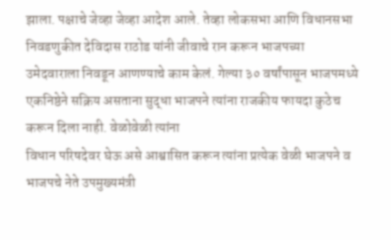झाला. पक्षाचे जेव्हा जेव्हा आदेश आले. तेव्हा लोकसभा आणि विधानसभा निवडणुकीत देविदास राठोड यांनी जीवाचे रान करून भाजपच्या उमेदवाराला निवडून आणण्याचे काम केलं. गेल्या ३० वर्षांपासून भाजपमध्ये एकनिष्ठेने सक्रिय असताना सुद्धा भाजपने त्यांना राजकीय फायदा कुठेच करून दिला नाही. वेळोवेळी त्यांना
विधान परिषदेवर घेऊ असे आश्वासित करून त्यांना प्रत्येक वेळी भाजपने व भाजपचे नेते उपमुख्यमंत्री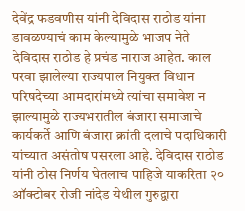देवेंद्र फडवणीस यांनी देविदास राठोड यांना डावळण्याचं काम केल्यामुळे भाजप नेते देविदास राठोड हे प्रचंड नाराज आहेत. काल परवा झालेल्या राज्यपाल नियुक्त विधान परिषदेच्या आमदारांमध्ये त्यांचा समावेश न झाल्यामुळे राज्यभरातील बंजारा समाजाचे कार्यकर्ते आणि बंजारा क्रांती दलाचे पदाधिकारी यांच्यात असंतोष पसरला आहे. देविदास राठोड यांनी ठोस निर्णय घेतलाच पाहिजे याकरिता २० ऑक्टोबर रोजी नांदेड येथील गुरुद्वारा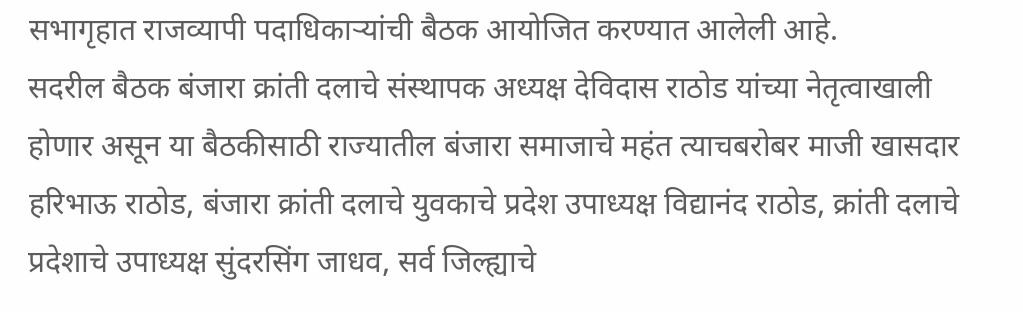सभागृहात राजव्यापी पदाधिकाऱ्यांची बैठक आयोजित करण्यात आलेली आहे.
सदरील बैठक बंजारा क्रांती दलाचे संस्थापक अध्यक्ष देविदास राठोड यांच्या नेतृत्वाखाली होणार असून या बैठकीसाठी राज्यातील बंजारा समाजाचे महंत त्याचबरोबर माजी खासदार हरिभाऊ राठोड, बंजारा क्रांती दलाचे युवकाचे प्रदेश उपाध्यक्ष विद्यानंद राठोड, क्रांती दलाचे प्रदेशाचे उपाध्यक्ष सुंदरसिंग जाधव, सर्व जिल्ह्याचे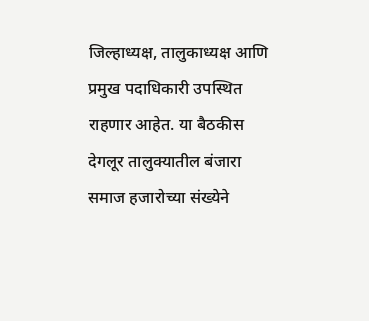जिल्हाध्यक्ष, तालुकाध्यक्ष आणि प्रमुख पदाधिकारी उपस्थित राहणार आहेत. या बैठकीस देगलूर तालुक्यातील बंजारा समाज हजारोच्या संख्येने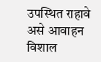उपस्थित राहावे असे आवाहन विशाल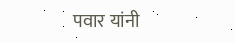पवार यांनी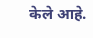केले आहे.